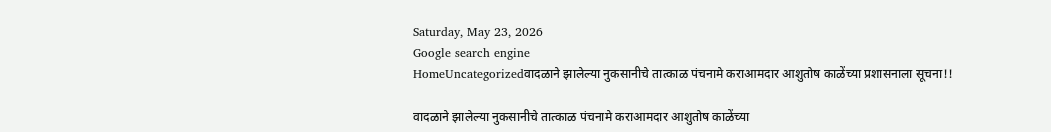Saturday, May 23, 2026
Google search engine
HomeUncategorizedवादळाने झालेल्या नुकसानीचे तात्काळ पंचनामे कराआमदार आशुतोष काळेंच्या प्रशासनाला सूचना!!

वादळाने झालेल्या नुकसानीचे तात्काळ पंचनामे कराआमदार आशुतोष काळेंच्या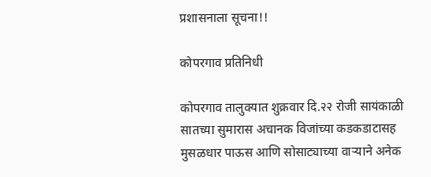प्रशासनाला सूचना!!

कोपरगाव प्रतिनिधी

कोपरगाव तालुक्यात शुक्रवार दि.२२ रोजी सायंकाळी सातच्या सुमारास अचानक विजांच्या कडकडाटासह मुसळधार पाऊस आणि सोसाट्याच्या वाऱ्याने अनेक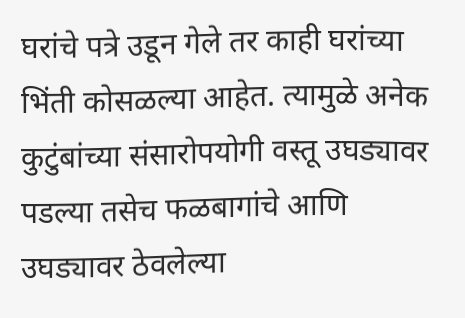घरांचे पत्रे उडून गेले तर काही घरांच्या भिंती कोसळल्या आहेत. त्यामुळे अनेक कुटुंबांच्या संसारोपयोगी वस्तू उघड्यावर पडल्या तसेच फळबागांचे आणि उघड्यावर ठेवलेल्या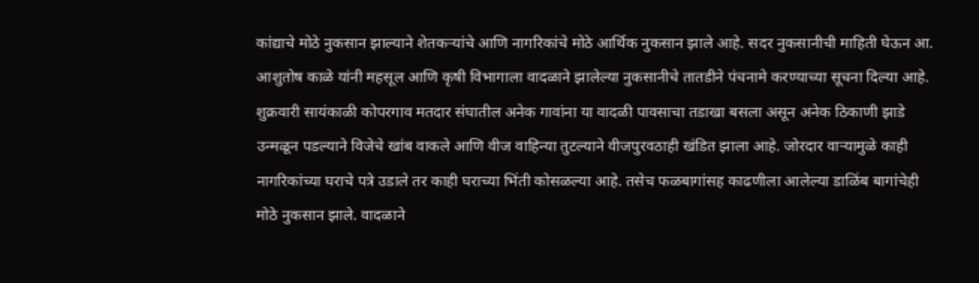कांद्याचे मोठे नुकसान झाल्याने शेतकऱ्यांचे आणि नागरिकांचे मोठे आर्थिक नुकसान झाले आहे. सदर नुकसानीची माहिती घेऊन आ. आशुतोष काळे यांनी महसूल आणि कृषी विभागाला वादळाने झालेल्या नुकसानीचे तातडीने पंचनामे करण्याच्या सूचना दिल्या आहे.
शुक्रवारी सायंकाळी कोपरगाव मतदार संघातील अनेक गावांना या वादळी पावसाचा तडाखा बसला असून अनेक ठिकाणी झाडे उन्मळून पडल्याने विजेचे खांब वाकले आणि वीज वाहिन्या तुटल्याने वीजपुरवठाही खंडित झाला आहे. जोरदार वाऱ्यामुळे काही नागरिकांच्या घराचे पत्रे उडाले तर काही घराच्या भिंती कोसळल्या आहे. तसेच फळबागांसह काढणीला आलेल्या डाळिंब बागांचेही मोठे नुकसान झाले. वादळाने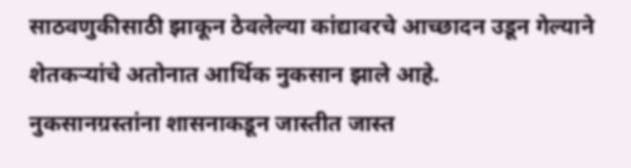साठवणुकीसाठी झाकून ठेवलेल्या कांद्यावरचे आच्छादन उडून गेल्याने शेतकऱ्यांचे अतोनात आर्थिक नुकसान झाले आहे.
नुकसानग्रस्तांना शासनाकडून जास्तीत जास्त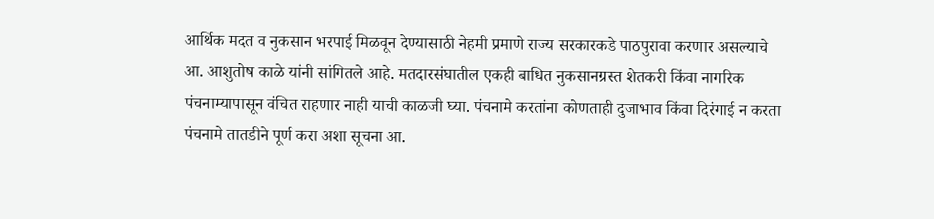आर्थिक मदत व नुकसान भरपाई मिळवून देण्यासाठी नेहमी प्रमाणे राज्य सरकारकडे पाठपुरावा करणार असल्याचे आ. आशुतोष काळे यांनी सांगितले आहे. मतदारसंघातील एकही बाधित नुकसानग्रस्त शेतकरी किंवा नागरिक पंचनाम्यापासून वंचित राहणार नाही याची काळजी घ्या. पंचनामे करतांना कोणताही दुजाभाव किंवा दिरंगाई न करता पंचनामे तातडीने पूर्ण करा अशा सूचना आ.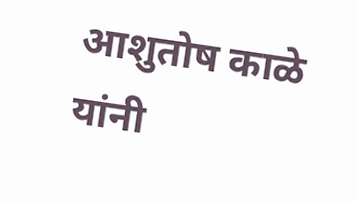आशुतोष काळे यांनी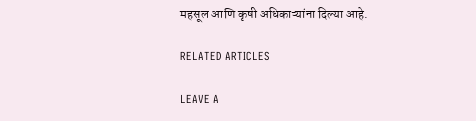महसूल आणि कृषी अधिकाऱ्यांना दिल्या आहे.

RELATED ARTICLES

LEAVE A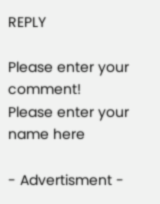REPLY

Please enter your comment!
Please enter your name here

- Advertisment -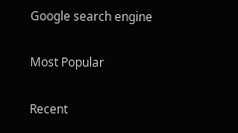Google search engine

Most Popular

Recent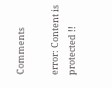Comments

error: Content is protected !!